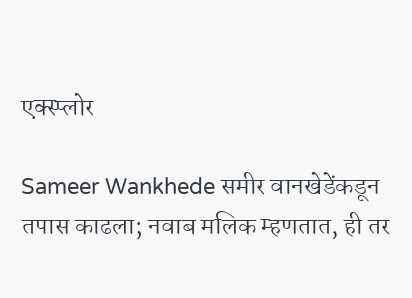एक्स्प्लोर

Sameer Wankhede समीर वानखेडेंकडून तपास काढला; नवाब मलिक म्हणतात, ही तर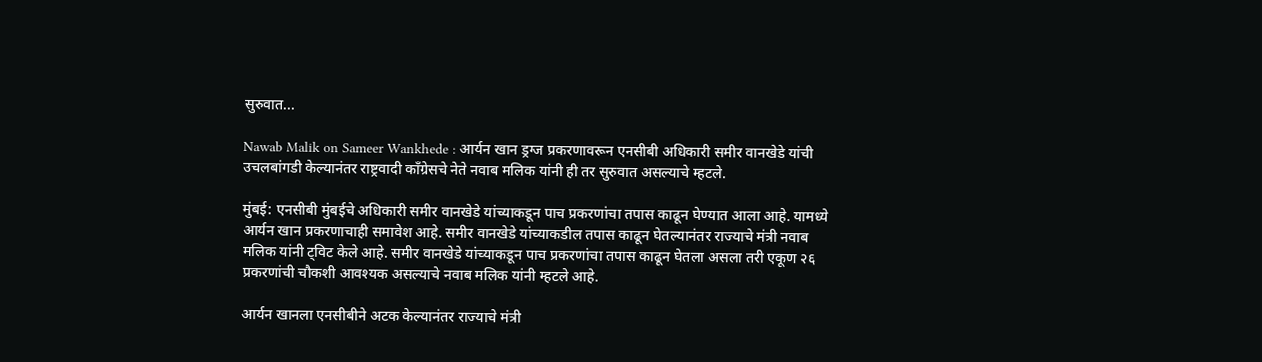सुरुवात...

Nawab Malik on Sameer Wankhede : आर्यन खान ड्रग्ज प्रकरणावरून एनसीबी अधिकारी समीर वानखेडे यांची उचलबांगडी केल्यानंतर राष्ट्रवादी काँग्रेसचे नेते नवाब मलिक यांनी ही तर सुरुवात असल्याचे म्हटले.

मुंबई: एनसीबी मुंबईचे अधिकारी समीर वानखेडे यांच्याकडून पाच प्रकरणांचा तपास काढून घेण्यात आला आहे. यामध्ये आर्यन खान प्रकरणाचाही समावेश आहे. समीर वानखेडे यांच्याकडील तपास काढून घेतल्यानंतर राज्याचे मंत्री नवाब मलिक यांनी ट्विट केले आहे. समीर वानखेडे यांच्याकडून पाच प्रकरणांचा तपास काढून घेतला असला तरी एकूण २६ प्रकरणांची चौकशी आवश्यक असल्याचे नवाब मलिक यांनी म्हटले आहे.

आर्यन खानला एनसीबीने अटक केल्यानंतर राज्याचे मंत्री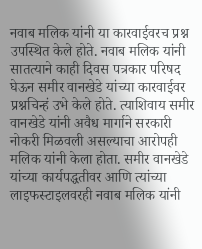नवाब मलिक यांनी या कारवाईवरच प्रश्न उपस्थित केले होते. नवाब मलिक यांनी सातत्याने काही दिवस पत्रकार परिषद घेऊन समीर वानखेडे यांच्या कारवाईवर प्रश्नचिन्हं उभे केले होते. त्याशिवाय समीर वानखेडे यांनी अवैध मार्गाने सरकारी नोकरी मिळवली असल्याचा आरोपही मलिक यांनी केला होता. समीर वानखेडे यांच्या कार्यपद्धतीवर आणि त्यांच्या लाइफस्टाइलवरही नवाब मलिक यांनी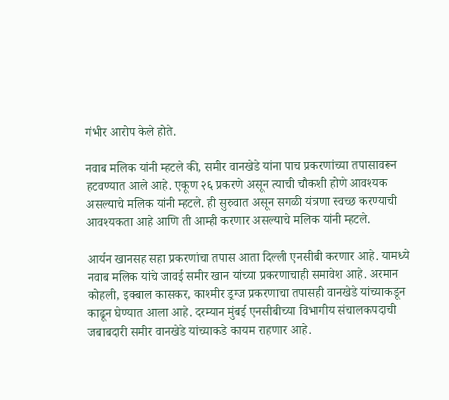गंभीर आरोप केले होते.

नवाब मलिक यांनी म्हटले की, समीर वानखेडे यांना पाच प्रकरणांच्या तपासावरून हटवण्यात आले आहे. एकूण २६ प्रकरणे असून त्याची चौकशी होणे आवश्यक असल्याचे मलिक यांनी म्हटले. ही सुरुवात असून सगळी यंत्रणा स्वच्छ करण्याची आवश्यकता आहे आणि ती आम्ही करणार असल्याचे मलिक यांनी म्हटले.

आर्यन खानसह सहा प्रकरणांचा तपास आता दिल्ली एनसीबी करणार आहे. यामध्ये नवाब मलिक यांचे जावई समीर खान यांच्या प्रकरणाचाही समावेश आहे. अरमान कोहली, इक्बाल कासकर, काश्मीर ड्रग्ज प्रकरणाचा तपासही वानखेडे यांच्याकडून काढून घेण्यात आला आहे. दरम्यान मुंबई एनसीबीच्या विभागीय संचालकपदाची जबाबदारी समीर वानखेडे यांच्याकडे कायम राहणार आहे.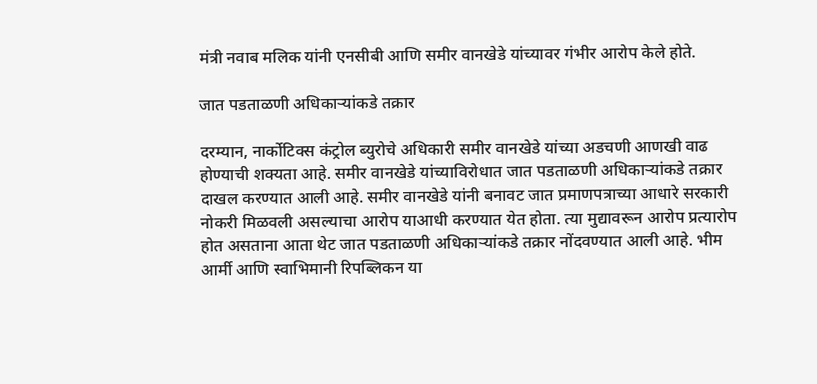मंत्री नवाब मलिक यांनी एनसीबी आणि समीर वानखेडे यांच्यावर गंभीर आरोप केले होते.

जात पडताळणी अधिकाऱ्यांकडे तक्रार

दरम्यान, नार्कोटिक्स कंट्रोल ब्युरोचे अधिकारी समीर वानखेडे यांच्या अडचणी आणखी वाढ होण्याची शक्यता आहे. समीर वानखेडे यांच्याविरोधात जात पडताळणी अधिकाऱ्यांकडे तक्रार दाखल करण्यात आली आहे. समीर वानखेडे यांनी बनावट जात प्रमाणपत्राच्या आधारे सरकारी नोकरी मिळवली असल्याचा आरोप याआधी करण्यात येत होता. त्या मुद्यावरून आरोप प्रत्यारोप होत असताना आता थेट जात पडताळणी अधिकाऱ्यांकडे तक्रार नोंदवण्यात आली आहे. भीम आर्मी आणि स्वाभिमानी रिपब्लिकन या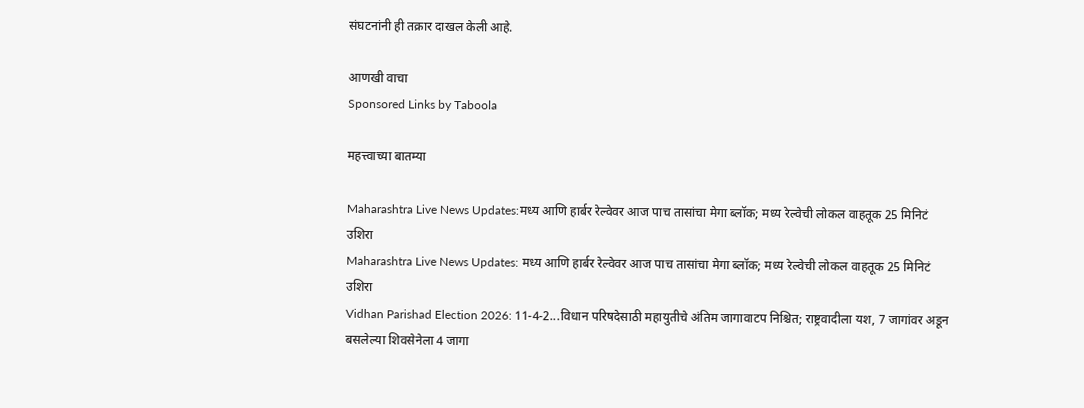संघटनांनी ही तक्रार दाखल केली आहे.

आणखी वाचा
Sponsored Links by Taboola

महत्त्वाच्या बातम्या

Maharashtra Live News Updates:मध्य आणि हार्बर रेल्वेवर आज पाच तासांचा मेगा ब्लॉक; मध्य रेल्वेची लोकल वाहतूक 25 मिनिटं उशिरा
Maharashtra Live News Updates: मध्य आणि हार्बर रेल्वेवर आज पाच तासांचा मेगा ब्लॉक; मध्य रेल्वेची लोकल वाहतूक 25 मिनिटं उशिरा
Vidhan Parishad Election 2026: 11-4-2...विधान परिषदेसाठी महायुतीचे अंतिम जागावाटप निश्चित; राष्ट्रवादीला यश, 7 जागांवर अडून बसलेल्या शिवसेनेला 4 जागा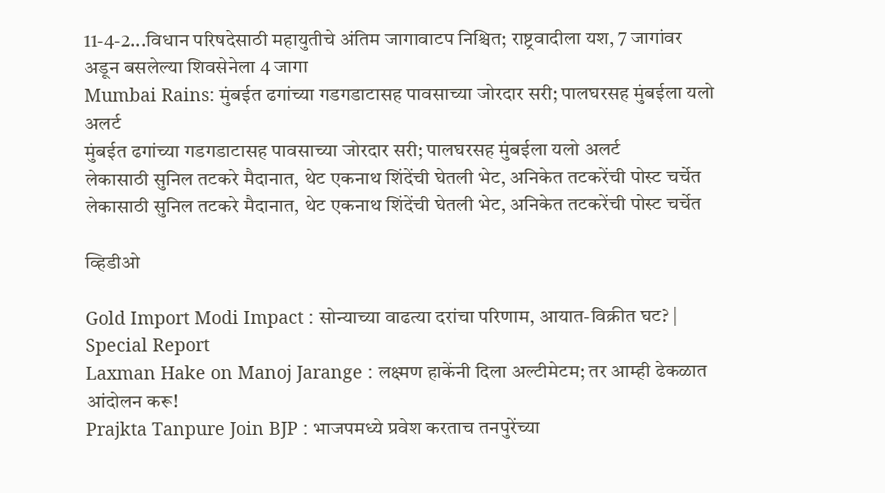11-4-2...विधान परिषदेसाठी महायुतीचे अंतिम जागावाटप निश्चित; राष्ट्रवादीला यश, 7 जागांवर अडून बसलेल्या शिवसेनेला 4 जागा
Mumbai Rains: मुंबईत ढगांच्या गडगडाटासह पावसाच्या जोरदार सरी; पालघरसह मुंबईला यलो अलर्ट
मुंबईत ढगांच्या गडगडाटासह पावसाच्या जोरदार सरी; पालघरसह मुंबईला यलो अलर्ट
लेकासाठी सुनिल तटकरे मैदानात, थेट एकनाथ शिंदेंची घेतली भेट, अनिकेत तटकरेंची पोस्ट चर्चेत
लेकासाठी सुनिल तटकरे मैदानात, थेट एकनाथ शिंदेंची घेतली भेट, अनिकेत तटकरेंची पोस्ट चर्चेत

व्हिडीओ

Gold Import Modi Impact : सोन्याच्या वाढत्या दरांचा परिणाम, आयात-विक्रीत घट? | Special Report
Laxman Hake on Manoj Jarange : लक्ष्मण हाकेंनी दिला अल्टीमेटम; तर आम्ही ढेकळात आंदोलन करू!
Prajkta Tanpure Join BJP : भाजपमध्ये प्रवेश करताच तनपुरेंच्या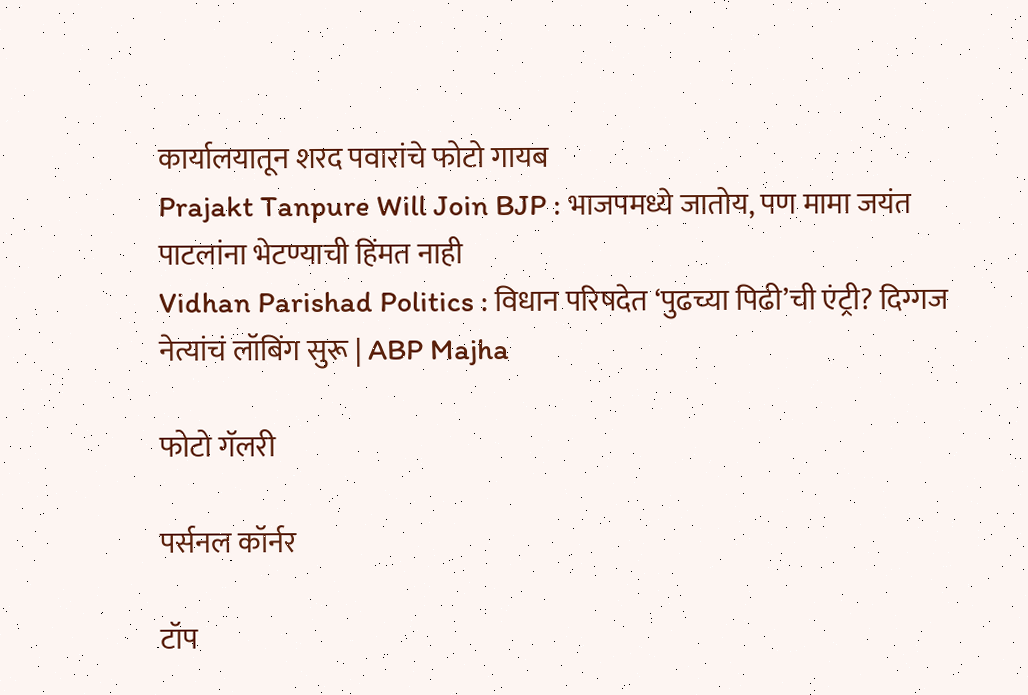कार्यालयातून शरद पवारांचे फोटो गायब
Prajakt Tanpure Will Join BJP : भाजपमध्ये जातोय, पण मामा जयंत पाटलांना भेटण्याची हिंमत नाही
Vidhan Parishad Politics : विधान परिषदेत ‘पुढच्या पिढी’ची एंट्री? दिग्गज नेत्यांचं लॉबिंग सुरू | ABP Majha

फोटो गॅलरी

पर्सनल कॉर्नर

टॉप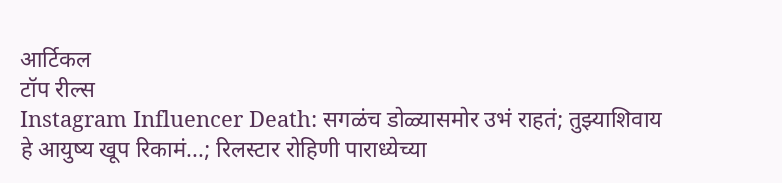आर्टिकल
टॉप रील्स
Instagram Influencer Death: सगळंच डोळ्यासमोर उभं राहतं; तुझ्याशिवाय हे आयुष्य खूप रिकामं...; रिलस्टार रोहिणी पाराध्येच्या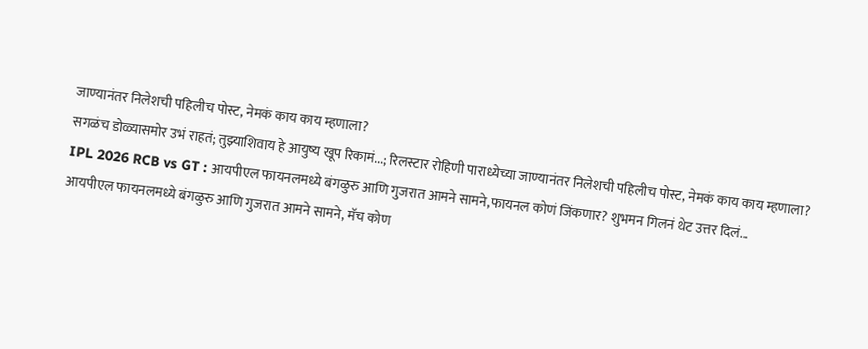जाण्यानंतर निलेशची पहिलीच पोस्ट, नेमकं काय काय म्हणाला?
सगळंच डोळ्यासमोर उभं राहतं; तुझ्याशिवाय हे आयुष्य खूप रिकामं...; रिलस्टार रोहिणी पाराध्येच्या जाण्यानंतर निलेशची पहिलीच पोस्ट, नेमकं काय काय म्हणाला?
IPL 2026 RCB vs GT : आयपीएल फायनलमध्ये बंगळुरु आणि गुजरात आमने सामने,फायनल कोणं जिंकणार? शुभमन गिलनं थेट उत्तर दिलं...
आयपीएल फायनलमध्ये बंगळुरु आणि गुजरात आमने सामने, मॅच कोण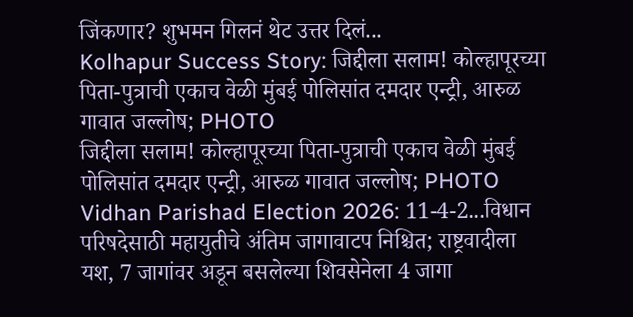जिंकणार? शुभमन गिलनं थेट उत्तर दिलं...
Kolhapur Success Story: जिद्दीला सलाम! कोल्हापूरच्या पिता-पुत्राची एकाच वेळी मुंबई पोलिसांत दमदार एन्ट्री, आरुळ गावात जल्लोष; PHOTO
जिद्दीला सलाम! कोल्हापूरच्या पिता-पुत्राची एकाच वेळी मुंबई पोलिसांत दमदार एन्ट्री, आरुळ गावात जल्लोष; PHOTO
Vidhan Parishad Election 2026: 11-4-2...विधान परिषदेसाठी महायुतीचे अंतिम जागावाटप निश्चित; राष्ट्रवादीला यश, 7 जागांवर अडून बसलेल्या शिवसेनेला 4 जागा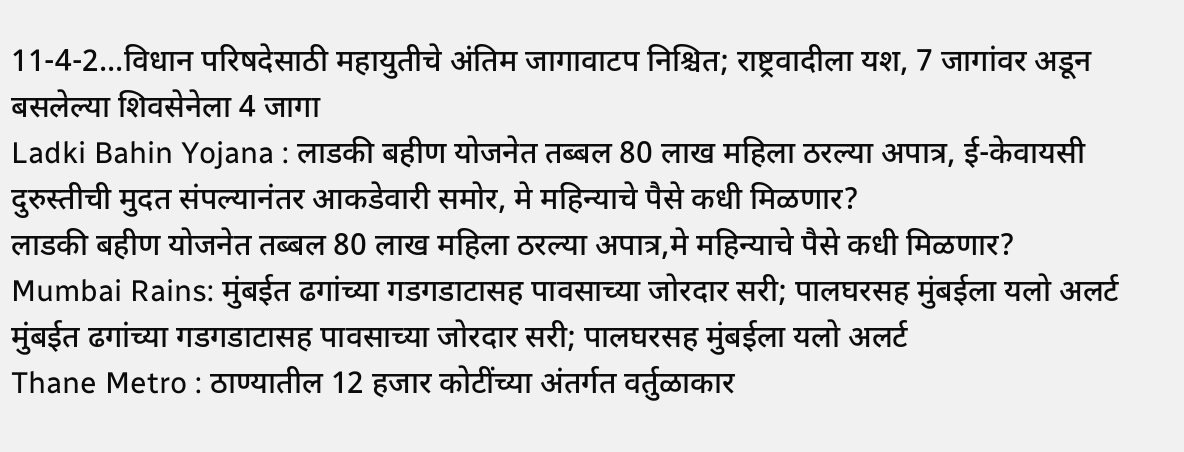11-4-2...विधान परिषदेसाठी महायुतीचे अंतिम जागावाटप निश्चित; राष्ट्रवादीला यश, 7 जागांवर अडून बसलेल्या शिवसेनेला 4 जागा
Ladki Bahin Yojana : लाडकी बहीण योजनेत तब्बल 80 लाख महिला ठरल्या अपात्र, ई-केवायसी दुरुस्तीची मुदत संपल्यानंतर आकडेवारी समोर, मे महिन्याचे पैसे कधी मिळणार?
लाडकी बहीण योजनेत तब्बल 80 लाख महिला ठरल्या अपात्र,मे महिन्याचे पैसे कधी मिळणार?
Mumbai Rains: मुंबईत ढगांच्या गडगडाटासह पावसाच्या जोरदार सरी; पालघरसह मुंबईला यलो अलर्ट
मुंबईत ढगांच्या गडगडाटासह पावसाच्या जोरदार सरी; पालघरसह मुंबईला यलो अलर्ट
Thane Metro : ठाण्यातील 12 हजार कोटींच्या अंतर्गत वर्तुळाकार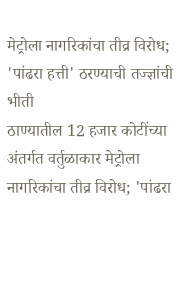मेट्रोला नागरिकांचा तीव्र विरोध; 'पांढरा हत्ती' ठरण्याची तज्ज्ञांची भीती
ठाण्यातील 12 हजार कोटींच्या अंतर्गत वर्तुळाकार मेट्रोला नागरिकांचा तीव्र विरोध; 'पांढरा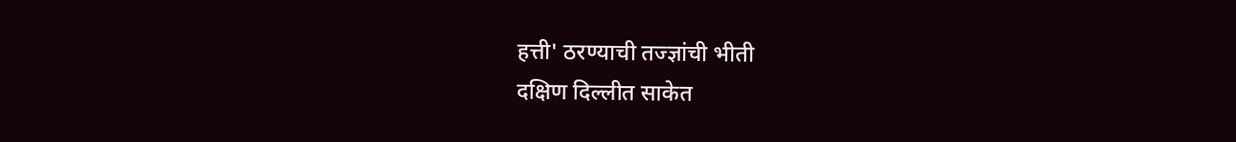हत्ती' ठरण्याची तज्ज्ञांची भीती
दक्षिण दिल्लीत साकेत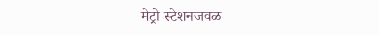मेट्रो स्टेशनजवळ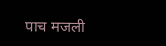पाच मजली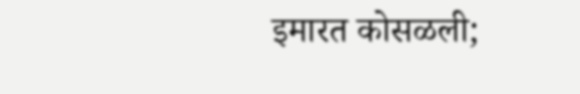इमारत कोसळली;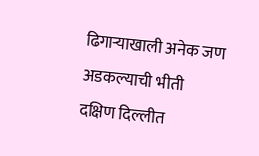ढिगाऱ्याखाली अनेक जण अडकल्याची भीती
दक्षिण दिल्लीत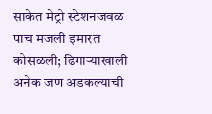साकेत मेट्रो स्टेशनजवळ पाच मजली इमारत कोसळली; ढिगाऱ्याखाली अनेक जण अडकल्याची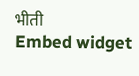भीती
Embed widget